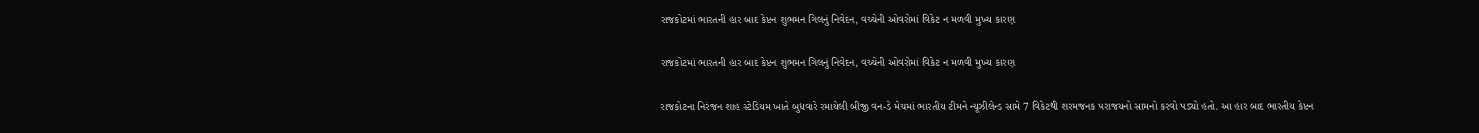રાજકોટમાં ભારતની હાર બાદ કેપ્ટન શુભમન ગિલનું નિવેદન, વચ્ચેની ઓવરોમાં વિકેટ ન મળવી મુખ્ય કારણ

રાજકોટમાં ભારતની હાર બાદ કેપ્ટન શુભમન ગિલનું નિવેદન, વચ્ચેની ઓવરોમાં વિકેટ ન મળવી મુખ્ય કારણ

રાજકોટના નિરંજન શાહ સ્ટેડિયમ ખાતે બુધવારે રમાયેલી બીજી વન-ડે મેચમાં ભારતીય ટીમને ન્યૂઝીલેન્ડ સામે 7 વિકેટથી શરમજનક પરાજયનો સામનો કરવો પડ્યો હતો. આ હાર બાદ ભારતીય કેપ્ટન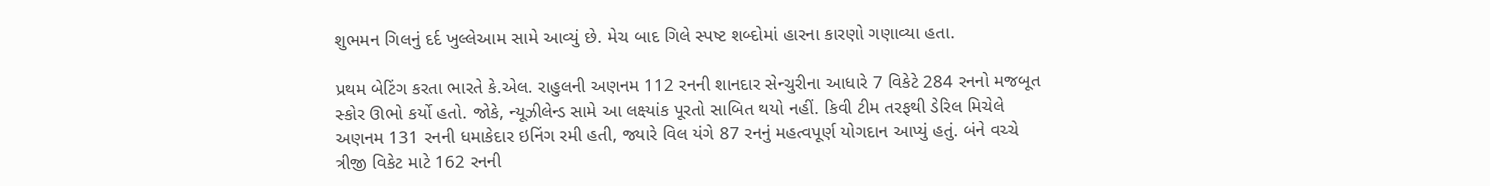શુભમન ગિલનું દર્દ ખુલ્લેઆમ સામે આવ્યું છે. મેચ બાદ ગિલે સ્પષ્ટ શબ્દોમાં હારના કારણો ગણાવ્યા હતા.

પ્રથમ બેટિંગ કરતા ભારતે કે.એલ. રાહુલની અણનમ 112 રનની શાનદાર સેન્ચુરીના આધારે 7 વિકેટે 284 રનનો મજબૂત સ્કોર ઊભો કર્યો હતો. જોકે, ન્યૂઝીલેન્ડ સામે આ લક્ષ્યાંક પૂરતો સાબિત થયો નહીં. કિવી ટીમ તરફથી ડેરિલ મિચેલે અણનમ 131 રનની ધમાકેદાર ઇનિંગ રમી હતી, જ્યારે વિલ યંગે 87 રનનું મહત્વપૂર્ણ યોગદાન આપ્યું હતું. બંને વચ્ચે ત્રીજી વિકેટ માટે 162 રનની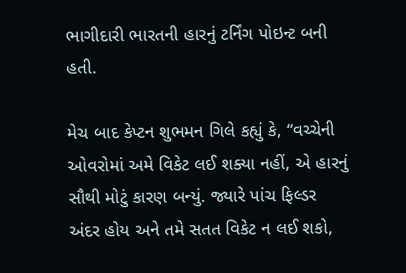ભાગીદારી ભારતની હારનું ટર્નિંગ પોઇન્ટ બની હતી.

મેચ બાદ કેપ્ટન શુભમન ગિલે કહ્યું કે, “વચ્ચેની ઓવરોમાં અમે વિકેટ લઈ શક્યા નહીં, એ હારનું સૌથી મોટું કારણ બન્યું. જ્યારે પાંચ ફિલ્ડર અંદર હોય અને તમે સતત વિકેટ ન લઈ શકો,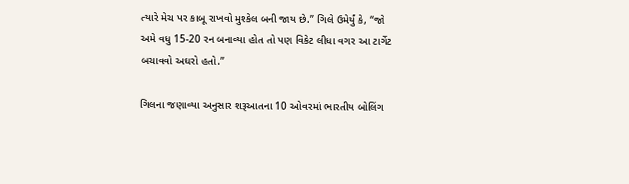ત્યારે મેચ પર કાબૂ રાખવો મુશ્કેલ બની જાય છે.” ગિલે ઉમેર્યું કે, “જો અમે વધુ 15-20 રન બનાવ્યા હોત તો પણ વિકેટ લીધા વગર આ ટાર્ગેટ બચાવવો અઘરો હતો.”

ગિલના જણાવ્યા અનુસાર શરૂઆતના 10 ઓવરમાં ભારતીય બોલિંગ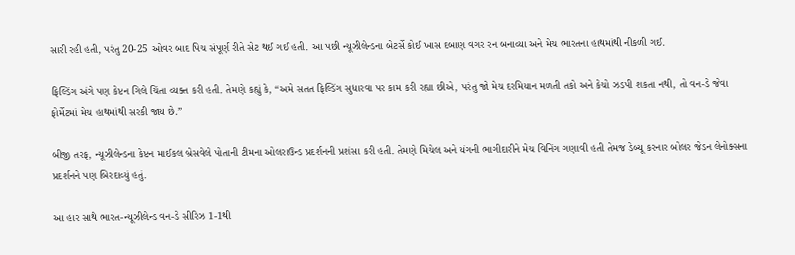સારી રહી હતી, પરંતુ 20-25 ઓવર બાદ પિચ સંપૂર્ણ રીતે સેટ થઈ ગઈ હતી. આ પછી ન્યૂઝીલેન્ડના બેટર્સે કોઈ ખાસ દબાણ વગર રન બનાવ્યા અને મેચ ભારતના હાથમાંથી નીકળી ગઈ.

ફિલ્ડિંગ અંગે પણ કેપ્ટન ગિલે ચિંતા વ્યક્ત કરી હતી. તેમણે કહ્યું કે, “અમે સતત ફિલ્ડિંગ સુધારવા પર કામ કરી રહ્યા છીએ, પરંતુ જો મેચ દરમિયાન મળતી તકો અને કેચો ઝડપી શકતા નથી, તો વન-ડે જેવા ફોર્મેટમાં મેચ હાથમાંથી સરકી જાય છે.”

બીજી તરફ, ન્યૂઝીલેન્ડના કેપ્ટન માઈકલ બ્રેસવેલે પોતાની ટીમના ઓલરાઉન્ડ પ્રદર્શનની પ્રશંસા કરી હતી. તેમણે મિચેલ અને યંગની ભાગીદારીને મેચ વિનિંગ ગણાવી હતી તેમજ ડેબ્યૂ કરનાર બોલર જેડન લેનોક્સના પ્રદર્શનને પણ બિરદાવ્યું હતું.

આ હાર સાથે ભારત-ન્યૂઝીલેન્ડ વન-ડે સીરિઝ 1-1થી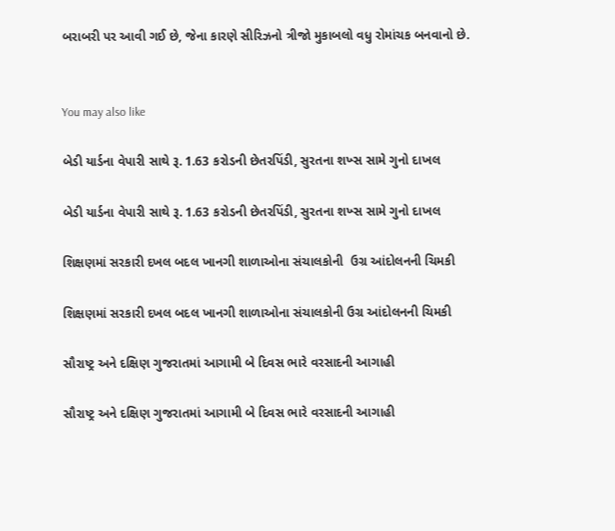બરાબરી પર આવી ગઈ છે, જેના કારણે સીરિઝનો ત્રીજો મુકાબલો વધુ રોમાંચક બનવાનો છે.


You may also like

બેડી યાર્ડના વેપારી સાથે રૂ. 1.63 કરોડની છેતરપિંડી, સુરતના શખ્સ સામે ગુનો દાખલ

બેડી યાર્ડના વેપારી સાથે રૂ. 1.63 કરોડની છેતરપિંડી, સુરતના શખ્સ સામે ગુનો દાખલ

શિક્ષણમાં સરકારી દખલ બદલ ખાનગી શાળાઓના સંચાલકોની  ઉગ્ર આંદોલનની ચિમકી

શિક્ષણમાં સરકારી દખલ બદલ ખાનગી શાળાઓના સંચાલકોની ઉગ્ર આંદોલનની ચિમકી

સૌરાષ્ટ્ર અને દક્ષિણ ગુજરાતમાં આગામી બે દિવસ ભારે વરસાદની આગાહી

સૌરાષ્ટ્ર અને દક્ષિણ ગુજરાતમાં આગામી બે દિવસ ભારે વરસાદની આગાહી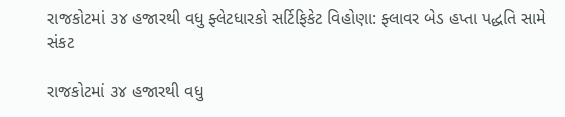રાજકોટમાં ૩૪ હજારથી વધુ ફ્લેટધારકો સર્ટિફિકેટ વિહોણા: ફ્લાવર બેડ હપ્તા પદ્ધતિ સામે સંકટ

રાજકોટમાં ૩૪ હજારથી વધુ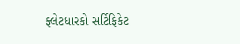ફ્લેટધારકો સર્ટિફિકેટ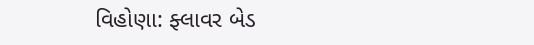વિહોણા: ફ્લાવર બેડ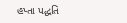હપ્તા પદ્ધતિ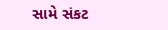સામે સંકટ